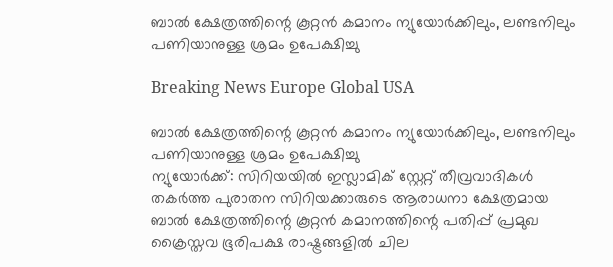ബാല്‍ ക്ഷേത്രത്തിന്റെ കൂറ്റന്‍ കമാനം ന്യുയോര്‍ക്കിലും, ലണ്ടനിലും പണിയാനുള്ള ശ്രമം ഉപേക്ഷിച്ചു

Breaking News Europe Global USA

ബാല്‍ ക്ഷേത്രത്തിന്റെ കൂറ്റന്‍ കമാനം ന്യുയോര്‍ക്കിലും, ലണ്ടനിലും പണിയാനുള്ള ശ്രമം ഉപേക്ഷിച്ചു
ന്യുയോര്‍ക്ക്: സിറിയയില്‍ ഇസ്ലാമിക് സ്റ്റേറ്റ് തീവ്രവാദികള്‍ തകര്‍ത്ത പുരാതന സിറിയക്കാരുടെ ആരാധനാ ക്ഷേത്രമായ ബാല്‍ ക്ഷേത്രത്തിന്റെ കൂറ്റന്‍ കമാനത്തിന്റെ പതിപ്പ് പ്രമുഖ ക്രൈസ്തവ ഭൂരിപക്ഷ രാഷ്ട്രങ്ങളില്‍ ചില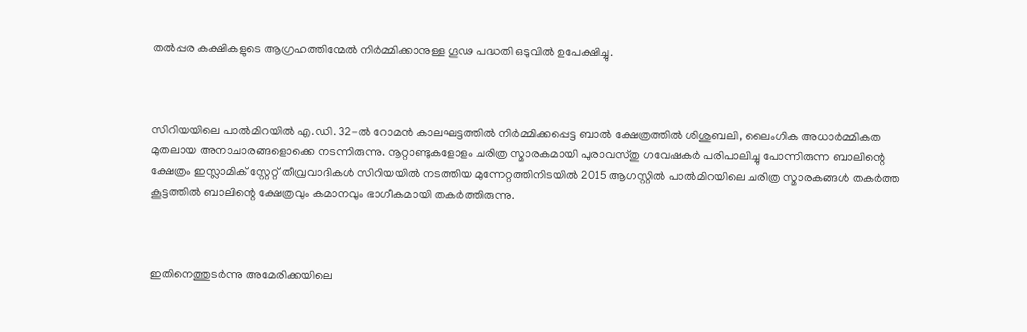തല്‍പ്പര കക്ഷികളുടെ ആഗ്രഹത്തിന്മേല്‍ നിര്‍മ്മിക്കാനുള്ള ഗൂഢ പദ്ധതി ഒടുവില്‍ ഉപേക്ഷിച്ചു.



സിറിയയിലെ പാല്‍മിറയില്‍ എ.ഡി. 32-ല്‍ റോമന്‍ കാലഘട്ടത്തില്‍ നിര്‍മ്മിക്കപ്പെട്ട ബാല്‍ ക്ഷേത്രത്തില്‍ ശിശുബലി, ലൈംഗിക അധാര്‍മ്മികത മുതലായ അനാചാരങ്ങളൊക്കെ നടന്നിരുന്നു. നൂറ്റാണ്ടുകളോളം ചരിത്ര സ്മാരകമായി പുരാവസ്തു ഗവേഷകര്‍ പരിപാലിച്ചു പോന്നിരുന്ന ബാലിന്റെ ക്ഷേത്രം ഇസ്ലാമിക് സ്റ്റേറ്റ് തീവ്രവാദികള്‍ സിറിയയില്‍ നടത്തിയ മുന്നേറ്റത്തിനിടയില്‍ 2015 ആഗസ്റ്റില്‍ പാല്‍മിറയിലെ ചരിത്ര സ്മാരകങ്ങള്‍ തകര്‍ത്ത കൂട്ടത്തില്‍ ബാലിന്റെ ക്ഷേത്രവും കമാനവും ഭാഗീകമായി തകര്‍ത്തിരുന്നു.



ഇതിനെത്തുടര്‍ന്നു അമേരിക്കയിലെ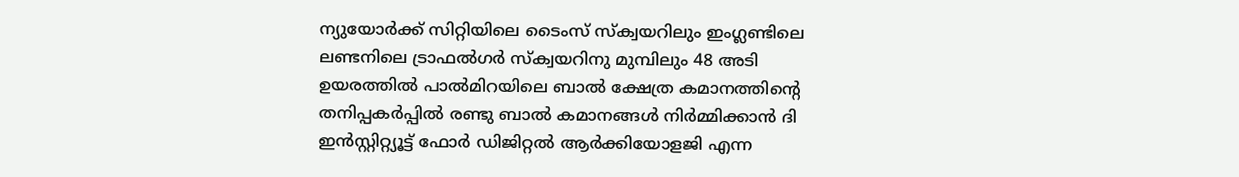ന്യുയോര്‍ക്ക് സിറ്റിയിലെ ടൈംസ് സ്ക്വയറിലും ഇംഗ്ലണ്ടിലെ ലണ്ടനിലെ ട്രാഫല്‍ഗര്‍ സ്ക്വയറിനു മുമ്പിലും 48 അടി ഉയരത്തില്‍ പാല്‍മിറയിലെ ബാല്‍ ക്ഷേത്ര കമാനത്തിന്റെ തനിപ്പകര്‍പ്പില്‍ രണ്ടു ബാല്‍ കമാനങ്ങള്‍ നിര്‍മ്മിക്കാന്‍ ദി ഇന്‍സ്റ്റിറ്റ്യൂട്ട് ഫോര്‍ ഡിജിറ്റല്‍ ആര്‍ക്കിയോളജി എന്ന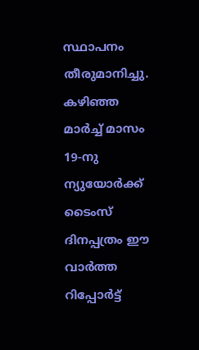സ്ഥാപനം തീരുമാനിച്ചു. കഴിഞ്ഞ മാര്‍ച്ച് മാസം 19-നു ന്യുയോര്‍ക്ക് ടൈംസ് ദിനപ്പത്രം ഈ വാര്‍ത്ത റിപ്പോര്‍ട്ട്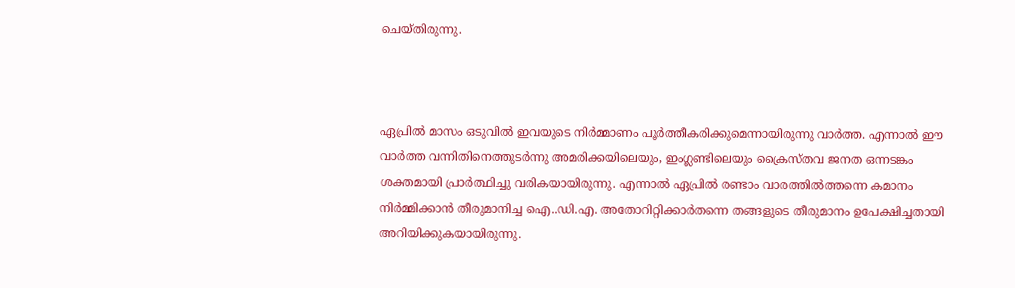ചെയ്തിരുന്നു.



ഏപ്രില്‍ മാസം ഒടുവില്‍ ഇവയുടെ നിര്‍മ്മാണം പൂര്‍ത്തീകരിക്കുമെന്നായിരുന്നു വാര്‍ത്ത. എന്നാല്‍ ഈ വാര്‍ത്ത വന്നിതിനെത്തുടര്‍ന്നു അമരിക്കയിലെയും, ഇംഗ്ലണ്ടിലെയും ക്രൈസ്തവ ജനത ഒന്നടങ്കം ശക്തമായി പ്രാര്‍ത്ഥിച്ചു വരികയായിരുന്നു. എന്നാല്‍ ഏപ്രില്‍ രണ്ടാം വാരത്തില്‍ത്തന്നെ കമാനം നിര്‍മ്മിക്കാന്‍ തീരുമാനിച്ച ഐ..ഡി.എ. അതോറിറ്റിക്കാര്‍തന്നെ തങ്ങളുടെ തീരുമാനം ഉപേക്ഷിച്ചതായി അറിയിക്കുകയായിരുന്നു.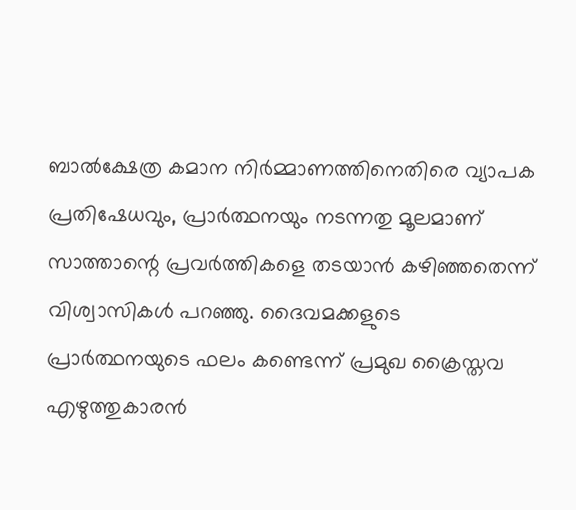ബാല്‍ക്ഷേത്ര കമാന നിര്‍മ്മാണത്തിനെതിരെ വ്യാപക പ്രതിഷേധവും, പ്രാര്‍ത്ഥനയും നടന്നതു മൂലമാണ് സാത്താന്റെ പ്രവര്‍ത്തികളെ തടയാന്‍ കഴിഞ്ഞതെന്ന് വിശ്വാസികള്‍ പറഞ്ഞു. ദൈവമക്കളുടെ പ്രാര്‍ത്ഥനയുടെ ഫലം കണ്ടെന്ന് പ്രമുഖ ക്രൈസ്തവ എഴുത്തുകാരന്‍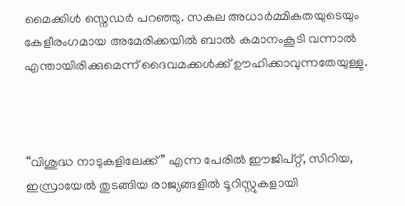മൈക്കിള്‍ സ്നെഡര്‍ പറഞ്ഞു. സകല അധാര്‍മ്മികതയുടെയും കേളീരംഗമായ അമേരിക്കയില്‍ ബാല്‍ കമാനംകൂടി വന്നാല്‍ എന്തായിരിക്കുമെന്ന് ദൈവമക്കള്‍ക്ക് ഊഹിക്കാവുന്നതേയുള്ളു.



“വിശുദ്ധ നാടുകളിലേക്ക്” എന്ന പേരില്‍ ഈജിപ്റ്റ്, സിറിയ, ഇസ്രായേല്‍ തുടങ്ങിയ രാജ്യങ്ങളില്‍ ടൂറിസ്റ്റുകളായി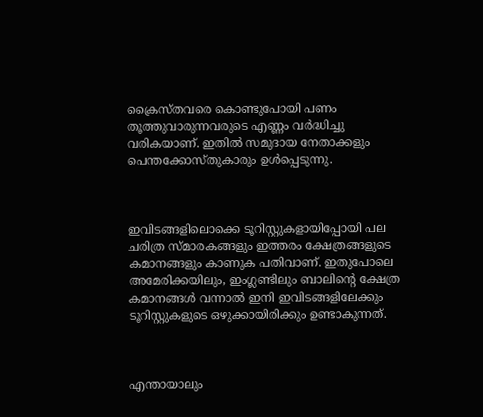ക്രൈസ്തവരെ കൊണ്ടുപോയി പണം തൂത്തുവാരുന്നവരുടെ എണ്ണം വര്‍ദ്ധിച്ചു വരികയാണ്. ഇതില്‍ സമുദായ നേതാക്കളും പെന്തക്കോസ്തുകാരും ഉള്‍പ്പെടുന്നു.



ഇവിടങ്ങളിലൊക്കെ ടൂറിസ്റ്റുകളായിപ്പോയി പല ചരിത്ര സ്മാരകങ്ങളും ഇത്തരം ക്ഷേത്രങ്ങളുടെ കമാനങ്ങളും കാണുക പതിവാണ്. ഇതുപോലെ അമേരിക്കയിലും, ഇംഗ്ലണ്ടിലും ബാലിന്റെ ക്ഷേത്ര കമാനങ്ങള്‍ വന്നാല്‍ ഇനി ഇവിടങ്ങളിലേക്കും ടൂറിസ്റ്റുകളുടെ ഒഴുക്കായിരിക്കും ഉണ്ടാകുന്നത്.



എന്തായാലും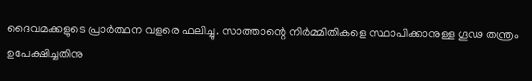ദൈവമക്കളുടെ പ്രാര്‍ത്ഥന വളരെ ഫലിച്ചു. സാത്താന്റെ നിര്‍മ്മിതികളെ സ്ഥാപിക്കാനുള്ള ഗൂഢ തന്ത്രം ഉപേക്ഷിച്ചതിനു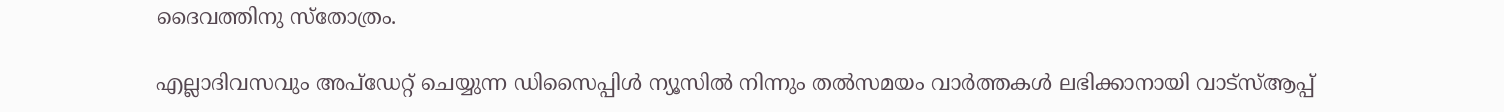ദൈവത്തിനു സ്തോത്രം.

എല്ലാദിവസവും അപ്ഡേറ്റ് ചെയ്യുന്ന ഡിസൈപ്പിൾ ന്യൂസിൽ നിന്നും തൽസമയം വാർത്തകൾ ലഭിക്കാനായി വാട്സ്ആപ്പ്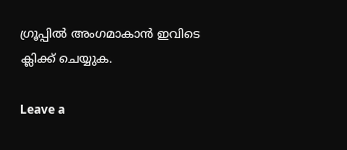ഗ്രൂപ്പിൽ അംഗമാകാൻ ഇവിടെ ക്ലിക്ക് ചെയ്യുക.

Leave a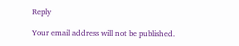Reply

Your email address will not be published.